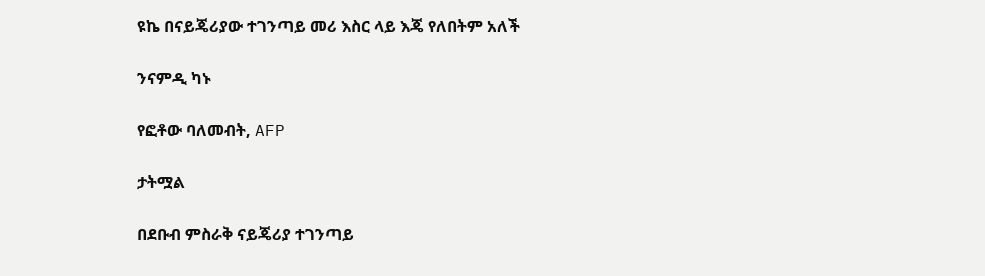ዩኬ በናይጄሪያው ተገንጣይ መሪ እስር ላይ እጄ የለበትም አለች

ንናምዲ ካኑ

የፎቶው ባለመብት, AFP

ታትሟል

በደቡብ ምስራቅ ናይጄሪያ ተገንጣይ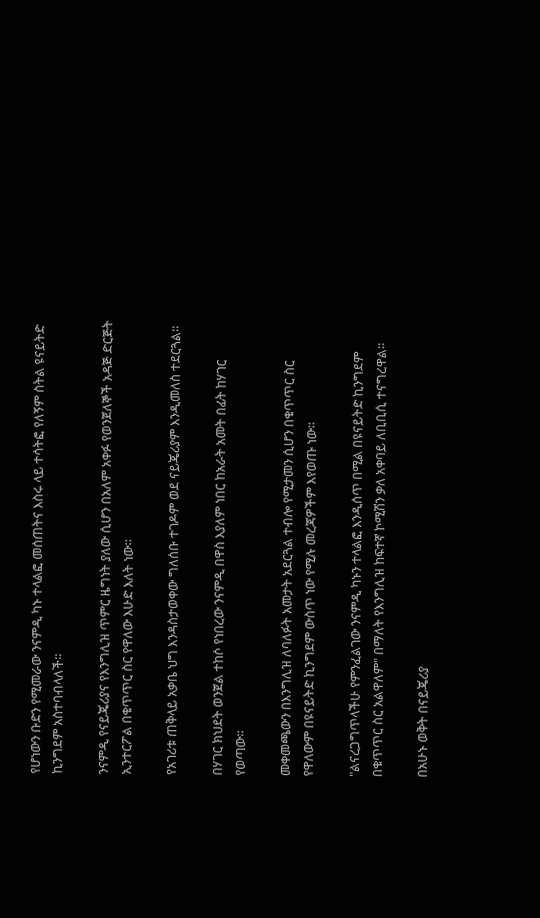የሆነውን ቡድን የሚመራው ንናምዲ ካኑ ተላልፎ መሰጠትና እስሩ ላይ ተሳትፎ የለኝም ስትል ዩናይትድ ኪንግደም አስተባብላለች።

ንናምዲ የናይጄሪያና የእንግሊዝ ጥምር ዜግነት ያለው ሲሆን በአለም አቀፉ የወንጀለኞች አዳጅ ድርጅት ኢንተርፖል በቁጥጥር ስር የዋለው እሁድ እለት ነው።

የአገሪቱ ጠቅላይ አቃቤ ህግ እንዳስታወቀው ግለሰቡ ተገዶም ወደ ናይጄሪያም እንዲመለስ ተደርጓል።

በሃገር ክህደት ወንጀል ተከሶ የነበረው ንናምዲ በዋስ እያለም ነበር ከአራት አመት በፊት ከሃገር የወጣው።

መቀመጫውን በእንግሊዝ ለባለፉት አመታት አደርጓል ተብሎ የሚታመን ሲሆን በቁጥጥር ስር የዋለውም በዩናይትድ ኪንግደም ውስጥ ነው የሚሉ መረጃዎችም እየወጡ ነው።

"ልናረጋግጥላችሁ የምንፈልገው ንናምዲ ካኑን ተላልፎ እንዲሰጥ በሚል በዩናይትድ ኪንግደም በቁጥጥር ስር አልዋለም" በማለት የእንግሊዝ ከፍተኛ ኮሚሽን ቃለ አቀባይ ለቢቢሲ ተናግረዋል።

በአሁኑ ወቅት በናይጄሪያ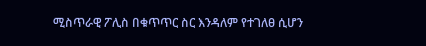ሚስጥራዊ ፖሊስ በቁጥጥር ስር እንዳለም የተገለፀ ሲሆን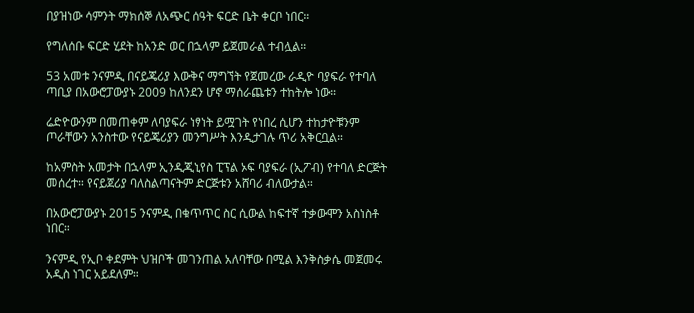በያዝነው ሳምንት ማክሰኞ ለአጭር ሰዓት ፍርድ ቤት ቀርቦ ነበር።

የግለሰቡ ፍርድ ሂደት ከአንድ ወር በኋላም ይጀመራል ተብሏል።

53 አመቱ ንናምዲ በናይጄሪያ እውቅና ማግኘት የጀመረው ራዲዮ ባያፍራ የተባለ ጣቢያ በአውሮፓውያኑ 2009 ከለንደን ሆኖ ማሰራጨቱን ተከትሎ ነው።

ሬድዮውንም በመጠቀም ለባያፍራ ነፃነት ይሟገት የነበረ ሲሆን ተከታዮቹንም ጦራቸውን አንስተው የናይጄሪያን መንግሥት እንዲታገሉ ጥሪ አቅርቧል።

ከአምስት አመታት በኋላም ኢንዲጂኒየስ ፒፕል ኦፍ ባያፍራ (ኢፖብ) የተባለ ድርጅት መሰረተ። የናይጀሪያ ባለስልጣናትም ድርጅቱን አሸባሪ ብለውታል።

በአውሮፓውያኑ 2015 ንናምዲ በቁጥጥር ስር ሲውል ከፍተኛ ተቃውሞን አስነስቶ ነበር።

ንናምዲ የኢቦ ቀደምት ህዝቦች መገንጠል አለባቸው በሚል እንቅስቃሴ መጀመሩ አዲስ ነገር አይደለም።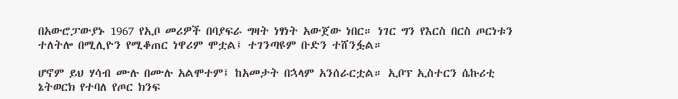በአውሮፓውያኑ 1967 የኢቦ መሪዎች በባያፍራ ግዛት ነፃነት አውጀው ነበር። ነገር ግን የእርስ በርስ ጦርነቱን ተለትሎ በሚሊዮን የሚቆጠር ነዋሪም ሞቷል፤ ተገንጣዩም ቡድን ተሸንፏል።

ሆኖም ይህ ሃሳብ ሙሉ በሙሉ አልሞተም፤ ከአመታት በኋላም አንሰራርቷል። ኢቦፕ ኢስተርን ሴኩሪቲ ኔትወርክ የተባለ የጦር ክንፍ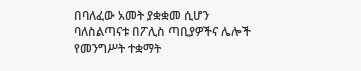በባለፈው አመት ያቋቋመ ሲሆን ባለስልጣናቱ በፖሊስ ጣቢያዎችና ሌሎች የመንግሥት ተቋማት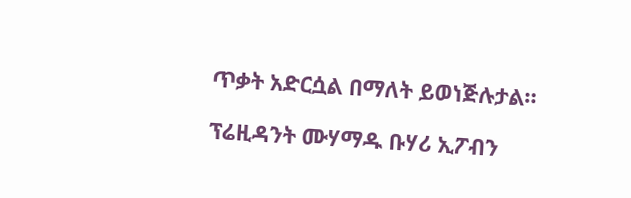ጥቃት አድርሷል በማለት ይወነጅሉታል።

ፕሬዚዳንት ሙሃማዱ ቡሃሪ ኢፖብን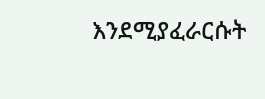እንደሚያፈራርሱት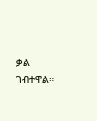ቃል ገብተዋል።